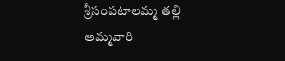శ్రీసంపటాలమ్మ తల్లి అమ్మవారి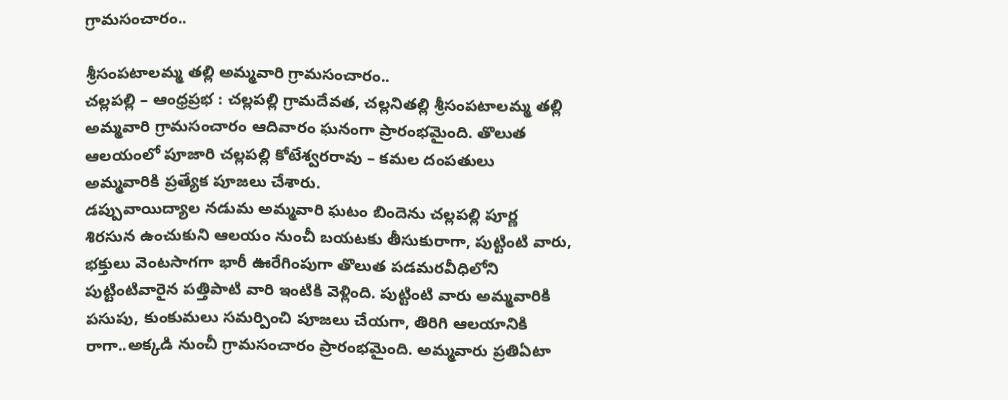గ్రామసంచారం..

శ్రీసంపటాలమ్మ తల్లి అమ్మవారి గ్రామసంచారం..
చల్లపల్లి – ఆంధ్రప్రభ : చల్లపల్లి గ్రామదేవత, చల్లనితల్లి శ్రీసంపటాలమ్మ తల్లి అమ్మవారి గ్రామసంచారం ఆదివారం ఘనంగా ప్రారంభమైంది. తొలుత ఆలయంలో పూజారి చల్లపల్లి కోటేశ్వరరావు – కమల దంపతులు అమ్మవారికి ప్రత్యేక పూజలు చేశారు.
డప్పువాయిద్యాల నడుమ అమ్మవారి ఘటం బిందెను చల్లపల్లి పూర్ణ శిరసున ఉంచుకుని ఆలయం నుంచీ బయటకు తీసుకురాగా, పుట్టింటి వారు, భక్తులు వెంటసాగగా భారీ ఊరేగింపుగా తొలుత పడమరవీధిలోని పుట్టింటివారైన పత్తిపాటి వారి ఇంటికి వెళ్లింది. పుట్టింటి వారు అమ్మవారికి పసుపు, కుంకుమలు సమర్పించి పూజలు చేయగా, తిరిగి ఆలయానికి రాగా..అక్కడి నుంచీ గ్రామసంచారం ప్రారంభమైంది. అమ్మవారు ప్రతిఏటా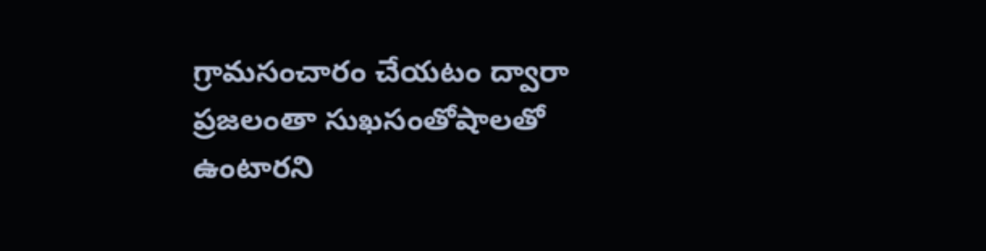గ్రామసంచారం చేయటం ద్వారా ప్రజలంతా సుఖసంతోషాలతో ఉంటారని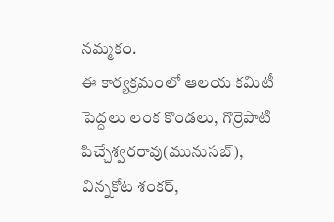నమ్మకం.
ఈ కార్యక్రమంలో ఆలయ కమిటీ పెద్దలు లంక కొండలు, గొర్రెపాటి పిచ్చేశ్వరరావు(మునుసబ్), విన్నకోట శంకర్,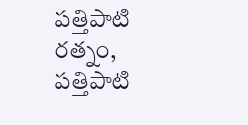పత్తిపాటి రత్నం, పత్తిపాటి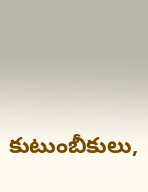కుటుంబీకులు,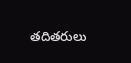తదితరులు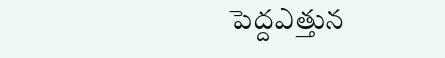పెద్దఎత్తున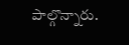పాల్గొన్నారు.